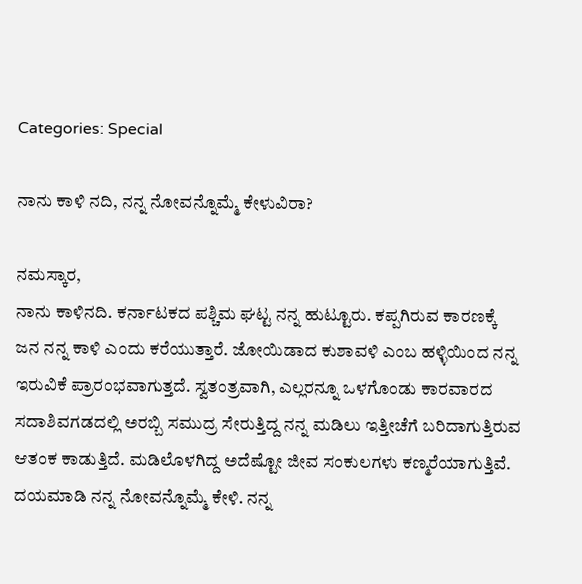Categories: Special

ನಾನು ಕಾಳಿ ನದಿ, ನನ್ನ ನೋವನ್ನೊಮ್ಮೆ ಕೇಳುವಿರಾ?

ನಮಸ್ಕಾರ,
ನಾನು ಕಾಳಿನದಿ. ಕರ್ನಾಟಕದ ಪಶ್ಚಿಮ ಘಟ್ಟ ನನ್ನ ಹುಟ್ಟೂರು. ಕಪ್ಪಗಿರುವ ಕಾರಣಕ್ಕೆ ಜನ ನನ್ನ ಕಾಳಿ ಎಂದು ಕರೆಯುತ್ತಾರೆ. ಜೋಯಿಡಾದ ಕುಶಾವಳಿ ಎಂಬ ಹಳ್ಳಿಯಿಂದ ನನ್ನ ಇರುವಿಕೆ ಪ್ರಾರಂಭವಾಗುತ್ತದೆ. ಸ್ವತಂತ್ರವಾಗಿ, ಎಲ್ಲರನ್ನೂ ಒಳಗೊಂಡು ಕಾರವಾರದ ಸದಾಶಿವಗಡದಲ್ಲಿ ಅರಬ್ಬಿ ಸಮುದ್ರ ಸೇರುತ್ತಿದ್ದ ನನ್ನ ಮಡಿಲು ಇತ್ತೀಚೆಗೆ ಬರಿದಾಗುತ್ತಿರುವ ಆತಂಕ ಕಾಡುತ್ತಿದೆ. ಮಡಿಲೊಳಗಿದ್ದ ಅದೆಷ್ಟೋ ಜೀವ ಸಂಕುಲಗಳು ಕಣ್ಮರೆಯಾಗುತ್ತಿವೆ. ದಯಮಾಡಿ ನನ್ನ ನೋವನ್ನೊಮ್ಮೆ ಕೇಳಿ. ನನ್ನ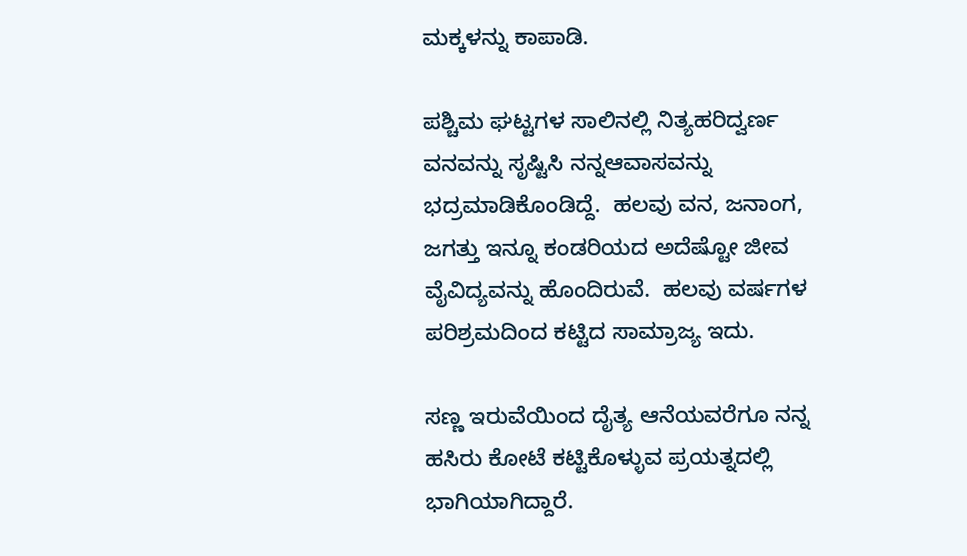ಮಕ್ಕಳನ್ನು ಕಾಪಾಡಿ.

ಪಶ್ಚಿಮ ಘಟ್ಟಗಳ ಸಾಲಿನಲ್ಲಿ ನಿತ್ಯಹರಿದ್ವರ್ಣ ವನವನ್ನು ಸೃಷ್ಟಿಸಿ ನನ್ನಆವಾಸವನ್ನು ಭದ್ರಮಾಡಿಕೊಂಡಿದ್ದೆ.  ಹಲವು ವನ, ಜನಾಂಗ, ಜಗತ್ತು ಇನ್ನೂ ಕಂಡರಿಯದ ಅದೆಷ್ಟೋ ಜೀವ ವೈವಿದ್ಯವನ್ನು ಹೊಂದಿರುವೆ.  ಹಲವು ವರ್ಷಗಳ ಪರಿಶ್ರಮದಿಂದ ಕಟ್ಟಿದ ಸಾಮ್ರಾಜ್ಯ ಇದು.

ಸಣ್ಣ ಇರುವೆಯಿಂದ ದೈತ್ಯ ಆನೆಯವರೆಗೂ ನನ್ನ ಹಸಿರು ಕೋಟೆ ಕಟ್ಟಿಕೊಳ್ಳುವ ಪ್ರಯತ್ನದಲ್ಲಿ ಭಾಗಿಯಾಗಿದ್ದಾರೆ.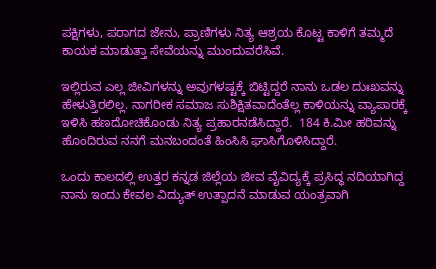ಪಕ್ಷಿಗಳು, ಪರಾಗದ ಜೇನು, ಪ್ರಾಣಿಗಳು ನಿತ್ಯ ಆಶ್ರಯ ಕೊಟ್ಟ ಕಾಳಿಗೆ ತಮ್ಮದೆ ಕಾಯಕ ಮಾಡುತ್ತಾ ಸೇವೆಯನ್ನು ಮುಂದುವರೆಸಿವೆ.

ಇಲ್ಲಿರುವ ಎಲ್ಲ ಜೀವಿಗಳನ್ನು ಅವುಗಳಷ್ಟಕ್ಕೆ ಬಿಟ್ಟಿದ್ದರೆ ನಾನು ಒಡಲ ದುಃಖವನ್ನು ಹೇಳುತ್ತಿರಲಿಲ್ಲ. ನಾಗರೀಕ ಸಮಾಜ ಸುಶಿಕ್ಷಿತವಾದೆಂತೆಲ್ಲ ಕಾಳಿಯನ್ನು ವ್ಯಾಪಾರಕ್ಕೆ ಇಳಿಸಿ ಹಣದೋಚಿಕೊಂಡು ನಿತ್ಯ ಪ್ರಹಾರನಡೆಸಿದ್ದಾರೆ.  184 ಕಿ.ಮೀ ಹರಿವನ್ನು ಹೊಂದಿರುವ ನನಗೆ ಮನಬಂದಂತೆ ಹಿಂಸಿಸಿ ಘಾಸಿಗೊಳಿಸಿದ್ದಾರೆ.

ಒಂದು ಕಾಲದಲ್ಲಿ ಉತ್ತರ ಕನ್ನಡ ಜಿಲ್ಲೆಯ ಜೀವ ವೈವಿದ್ಯಕ್ಕೆ ಪ್ರಸಿದ್ಧ ನದಿಯಾಗಿದ್ದ ನಾನು ಇಂದು ಕೇವಲ ವಿದ್ಯುತ್ ಉತ್ಪಾದನೆ ಮಾಡುವ ಯಂತ್ರವಾಗಿ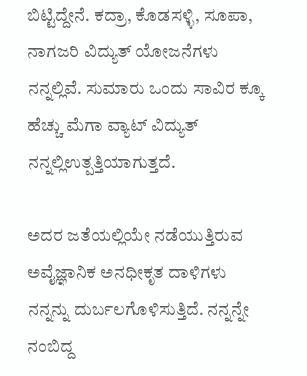ಬಿಟ್ಟಿದ್ದೇನೆ. ಕದ್ರಾ, ಕೊಡಸಳ್ಳಿ, ಸೂಪಾ, ನಾಗಜರಿ ವಿದ್ಯುತ್ ಯೋಜನೆಗಳು ನನ್ನಲ್ಲಿವೆ. ಸುಮಾರು ಒಂದು ಸಾವಿರ ಕ್ಕೂ ಹೆಚ್ಚು ಮೆಗಾ ವ್ಯಾಟ್ ವಿದ್ಯುತ್ ನನ್ನಲ್ಲಿಉತ್ಪತ್ತಿಯಾಗುತ್ತದೆ.

ಅದರ ಜತೆಯಲ್ಲಿಯೇ ನಡೆಯುತ್ತಿರುವ ಅವೈಜ್ಞಾನಿಕ ಅನಧೀಕೃತ ದಾಳಿಗಳು ನನ್ನನ್ನು ದುರ್ಬಲಗೊಳಿಸುತ್ತಿದೆ. ನನ್ನನ್ನೇ ನಂಬಿದ್ದ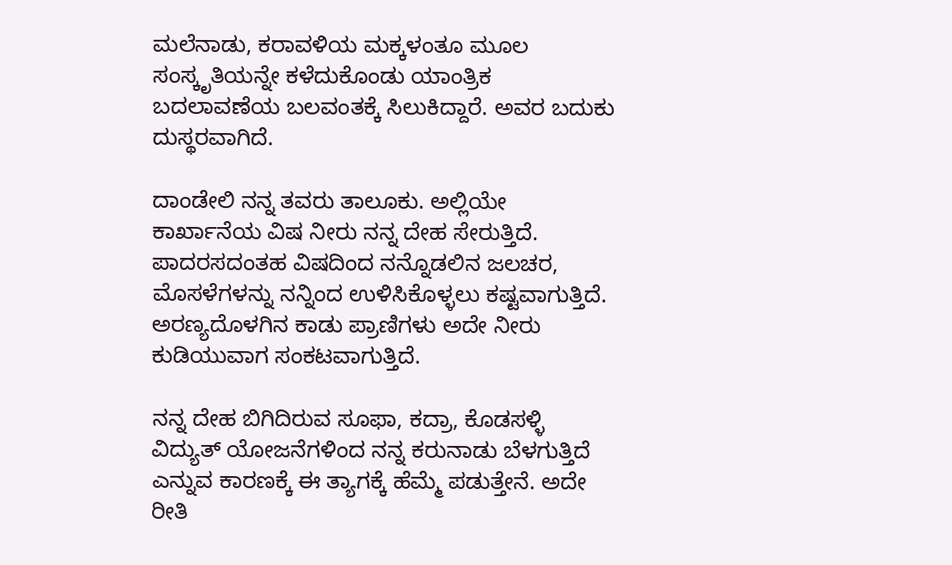ಮಲೆನಾಡು, ಕರಾವಳಿಯ ಮಕ್ಕಳಂತೂ ಮೂಲ ಸಂಸ್ಕೃತಿಯನ್ನೇ ಕಳೆದುಕೊಂಡು ಯಾಂತ್ರಿಕ ಬದಲಾವಣೆಯ ಬಲವಂತಕ್ಕೆ ಸಿಲುಕಿದ್ದಾರೆ. ಅವರ ಬದುಕು ದುಸ್ಥರವಾಗಿದೆ.

ದಾಂಡೇಲಿ ನನ್ನ ತವರು ತಾಲೂಕು. ಅಲ್ಲಿಯೇ ಕಾರ್ಖಾನೆಯ ವಿಷ ನೀರು ನನ್ನ ದೇಹ ಸೇರುತ್ತಿದೆ.  ಪಾದರಸದಂತಹ ವಿಷದಿಂದ ನನ್ನೊಡಲಿನ ಜಲಚರ, ಮೊಸಳೆಗಳನ್ನು ನನ್ನಿಂದ ಉಳಿಸಿಕೊಳ್ಳಲು ಕಷ್ಟವಾಗುತ್ತಿದೆ. ಅರಣ್ಯದೊಳಗಿನ ಕಾಡು ಪ್ರಾಣಿಗಳು ಅದೇ ನೀರು ಕುಡಿಯುವಾಗ ಸಂಕಟವಾಗುತ್ತಿದೆ.

ನನ್ನ ದೇಹ ಬಿಗಿದಿರುವ ಸೂಫಾ, ಕದ್ರಾ, ಕೊಡಸಳ್ಳಿ ವಿದ್ಯುತ್ ಯೋಜನೆಗಳಿಂದ ನನ್ನ ಕರುನಾಡು ಬೆಳಗುತ್ತಿದೆ ಎನ್ನುವ ಕಾರಣಕ್ಕೆ ಈ ತ್ಯಾಗಕ್ಕೆ ಹೆಮ್ಮೆ ಪಡುತ್ತೇನೆ. ಅದೇ ರೀತಿ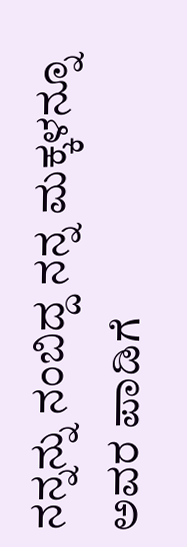ನನ್ನನ್ನು ನಂಬಿದ್ದ ನನ್ನ ಮಕ್ಕಳನ್ನೂ ಅವರ ಪಾಡಿಗೆ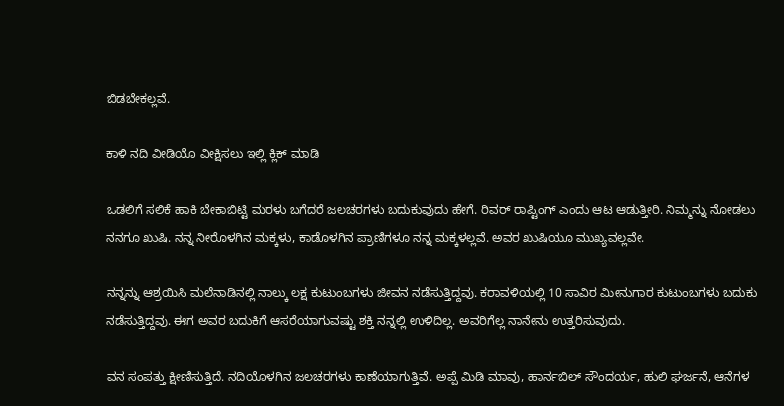ಬಿಡಬೇಕಲ್ಲವೆ.

ಕಾಳಿ ನದಿ ವೀಡಿಯೊ ವೀಕ್ಷಿಸಲು ಇಲ್ಲಿ ಕ್ಲಿಕ್ ಮಾಡಿ

ಒಡಲಿಗೆ ಸಲಿಕೆ ಹಾಕಿ ಬೇಕಾಬಿಟ್ಟಿ ಮರಳು ಬಗೆದರೆ ಜಲಚರಗಳು ಬದುಕುವುದು ಹೇಗೆ. ರಿವರ್ ರಾಪ್ಟಿಂಗ್ ಎಂದು ಆಟ ಆಡುತ್ತೀರಿ. ನಿಮ್ಮನ್ನು ನೋಡಲು ನನಗೂ ಖುಷಿ. ನನ್ನ ನೀರೊಳಗಿನ ಮಕ್ಕಳು, ಕಾಡೊಳಗಿನ ಪ್ರಾಣಿಗಳೂ ನನ್ನ ಮಕ್ಕಳಲ್ಲವೆ. ಅವರ ಖುಷಿಯೂ ಮುಖ್ಯವಲ್ಲವೇ.

ನನ್ನನ್ನು ಆಶ್ರಯಿಸಿ ಮಲೆನಾಡಿನಲ್ಲಿ ನಾಲ್ಕು ಲಕ್ಷ ಕುಟುಂಬಗಳು ಜೀವನ ನಡೆಸುತ್ತಿದ್ದವು. ಕರಾವಳಿಯಲ್ಲಿ 10 ಸಾವಿರ ಮೀನುಗಾರ ಕುಟುಂಬಗಳು ಬದುಕು ನಡೆಸುತ್ತಿದ್ದವು. ಈಗ ಅವರ ಬದುಕಿಗೆ ಆಸರೆಯಾಗುವಷ್ಟು ಶಕ್ತಿ ನನ್ನಲ್ಲಿ ಉಳಿದಿಲ್ಲ. ಅವರಿಗೆಲ್ಲ ನಾನೇನು ಉತ್ತರಿಸುವುದು.

ವನ ಸಂಪತ್ತು ಕ್ಷೀಣಿಸುತ್ತಿದೆ. ನದಿಯೊಳಗಿನ ಜಲಚರಗಳು ಕಾಣೆಯಾಗುತ್ತಿವೆ. ಅಪ್ಪೆ ಮಿಡಿ ಮಾವು, ಹಾರ್ನಬಿಲ್ ಸೌಂದರ್ಯ, ಹುಲಿ ಘರ್ಜನೆ, ಆನೆಗಳ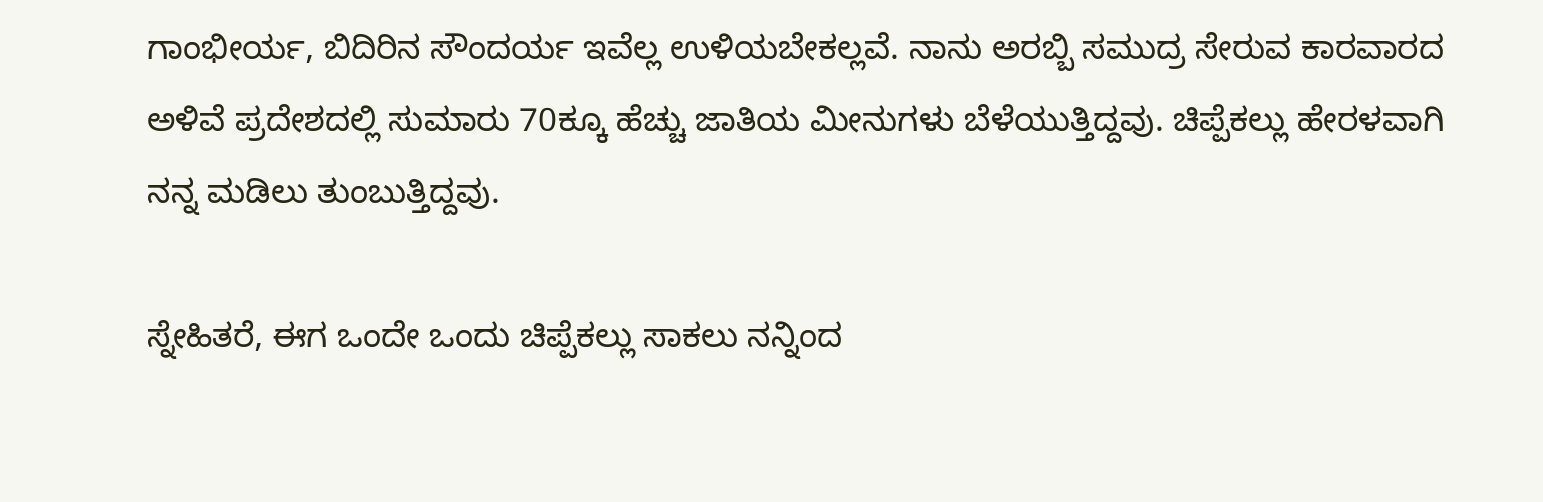ಗಾಂಭೀರ್ಯ, ಬಿದಿರಿನ ಸೌಂದರ್ಯ ಇವೆಲ್ಲ ಉಳಿಯಬೇಕಲ್ಲವೆ. ನಾನು ಅರಬ್ಬಿ ಸಮುದ್ರ ಸೇರುವ ಕಾರವಾರದ ಅಳಿವೆ ಪ್ರದೇಶದಲ್ಲಿ ಸುಮಾರು 70ಕ್ಕೂ ಹೆಚ್ಚು ಜಾತಿಯ ಮೀನುಗಳು ಬೆಳೆಯುತ್ತಿದ್ದವು. ಚಿಪ್ಪೆಕಲ್ಲು ಹೇರಳವಾಗಿ ನನ್ನ ಮಡಿಲು ತುಂಬುತ್ತಿದ್ದವು.

ಸ್ನೇಹಿತರೆ, ಈಗ ಒಂದೇ ಒಂದು ಚಿಪ್ಪೆಕಲ್ಲು ಸಾಕಲು ನನ್ನಿಂದ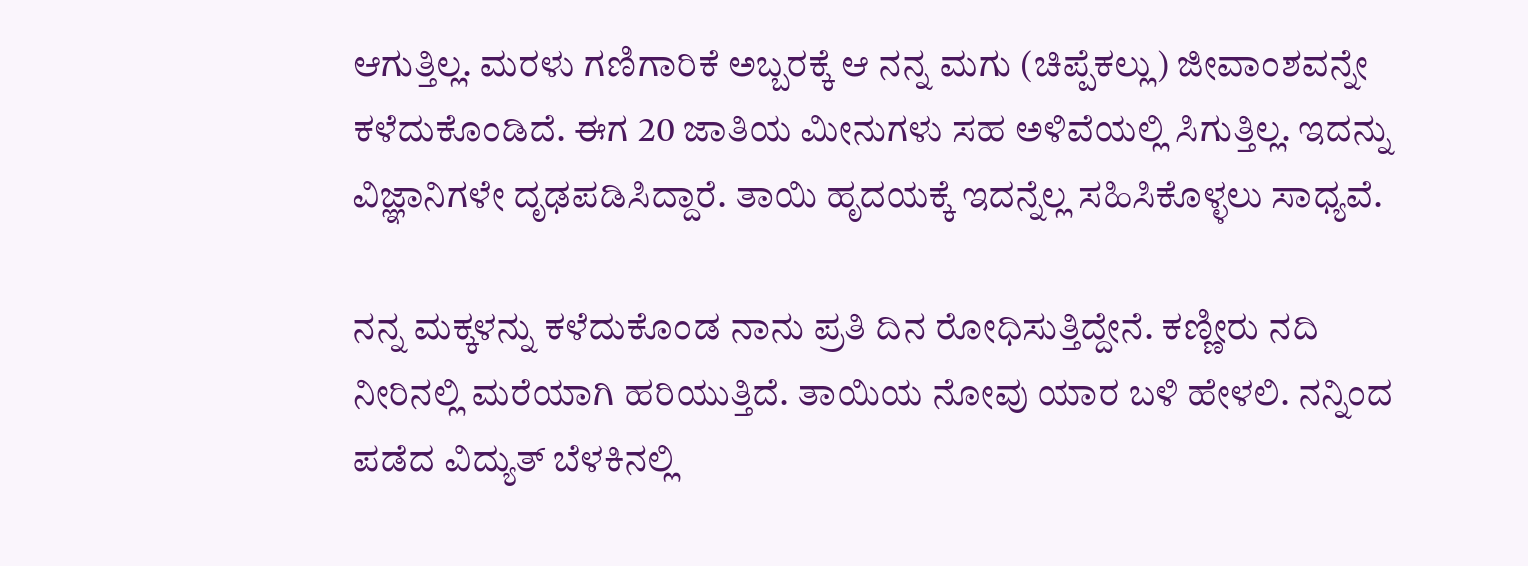ಆಗುತ್ತಿಲ್ಲ. ಮರಳು ಗಣಿಗಾರಿಕೆ ಅಬ್ಬರಕ್ಕೆ ಆ ನನ್ನ ಮಗು (ಚಿಪ್ಪೆಕಲ್ಲು) ಜೀವಾಂಶವನ್ನೇ ಕಳೆದುಕೊಂಡಿದೆ. ಈಗ 20 ಜಾತಿಯ ಮೀನುಗಳು ಸಹ ಅಳಿವೆಯಲ್ಲಿ ಸಿಗುತ್ತಿಲ್ಲ. ಇದನ್ನು ವಿಜ್ಞಾನಿಗಳೇ ದೃಢಪಡಿಸಿದ್ದಾರೆ. ತಾಯಿ ಹೃದಯಕ್ಕೆ ಇದನ್ನೆಲ್ಲ ಸಹಿಸಿಕೊಳ್ಳಲು ಸಾಧ್ಯವೆ.

ನನ್ನ ಮಕ್ಕಳನ್ನು ಕಳೆದುಕೊಂಡ ನಾನು ಪ್ರತಿ ದಿನ ರೋಧಿಸುತ್ತಿದ್ದೇನೆ. ಕಣ್ಣೀರು ನದಿ ನೀರಿನಲ್ಲಿ ಮರೆಯಾಗಿ ಹರಿಯುತ್ತಿದೆ. ತಾಯಿಯ ನೋವು ಯಾರ ಬಳಿ ಹೇಳಲಿ. ನನ್ನಿಂದ ಪಡೆದ ವಿದ್ಯುತ್ ಬೆಳಕಿನಲ್ಲಿ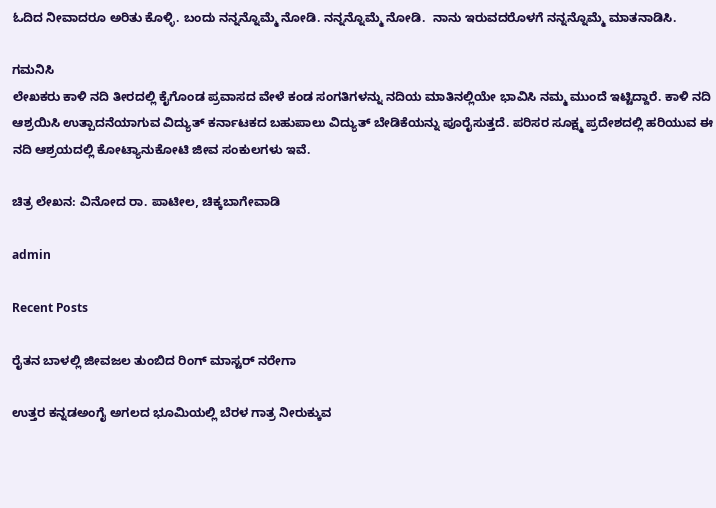ಓದಿದ ನೀವಾದರೂ ಅರಿತು ಕೊಳ್ಳಿ. ಬಂದು ನನ್ನನ್ನೊಮ್ಮೆ ನೋಡಿ. ನನ್ನನ್ನೊಮ್ಮೆ ನೋಡಿ.  ನಾನು ಇರುವದರೊಳಗೆ ನನ್ನನ್ನೊಮ್ಮೆ ಮಾತನಾಡಿಸಿ.

ಗಮನಿಸಿ
ಲೇಖಕರು ಕಾಳಿ ನದಿ ತೀರದಲ್ಲಿ ಕೈಗೊಂಡ ಪ್ರವಾಸದ ವೇಳೆ ಕಂಡ ಸಂಗತಿಗಳನ್ನು ನದಿಯ ಮಾತಿನಲ್ಲಿಯೇ ಭಾವಿಸಿ ನಮ್ಮ ಮುಂದೆ ಇಟ್ಟಿದ್ದಾರೆ. ಕಾಳಿ ನದಿ ಆಶ್ರಯಿಸಿ ಉತ್ಪಾದನೆಯಾಗುವ ವಿದ್ಯುತ್ ಕರ್ನಾಟಕದ ಬಹುಪಾಲು ವಿದ್ಯುತ್ ಬೇಡಿಕೆಯನ್ನು ಪೂರೈಸುತ್ತದೆ. ಪರಿಸರ ಸೂಕ್ಷ್ಮ ಪ್ರದೇಶದಲ್ಲಿ ಹರಿಯುವ ಈ ನದಿ ಆಶ್ರಯದಲ್ಲಿ ಕೋಟ್ಯಾನುಕೋಟಿ ಜೀವ ಸಂಕುಲಗಳು ಇವೆ.

ಚಿತ್ರ ಲೇಖನ: ವಿನೋದ ರಾ. ಪಾಟೀಲ, ಚಿಕ್ಕಬಾಗೇವಾಡಿ

admin

Recent Posts

ರೈತನ ಬಾಳಲ್ಲಿ ಜೀವಜಲ ತುಂಬಿದ ರಿಂಗ್ ಮಾಸ್ಟರ್ ನರೇಗಾ

ಉತ್ತರ ಕನ್ನಡಅಂಗೈ ಅಗಲದ ಭೂಮಿಯಲ್ಲಿ ಬೆರಳ ಗಾತ್ರ ನೀರುಕ್ಕುವ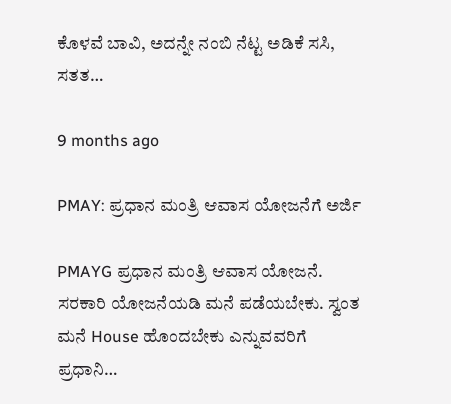ಕೊಳವೆ ಬಾವಿ, ಅದನ್ನೇ ನಂಬಿ ನೆಟ್ಟ ಅಡಿಕೆ ಸಸಿ, ಸತತ…

9 months ago

PMAY: ಪ್ರಧಾನ ಮಂತ್ರಿ ಆವಾಸ ಯೋಜನೆಗೆ ಅರ್ಜಿ

PMAYG ಪ್ರಧಾನ ಮಂತ್ರಿ ಆವಾಸ ಯೋಜನೆ. ಸರಕಾರಿ ಯೋಜನೆಯಡಿ ಮನೆ ಪಡೆಯಬೇಕು. ಸ್ವಂತ ಮನೆ House ಹೊಂದಬೇಕು ಎನ್ನುವವರಿಗೆ ಪ್ರಧಾನಿ…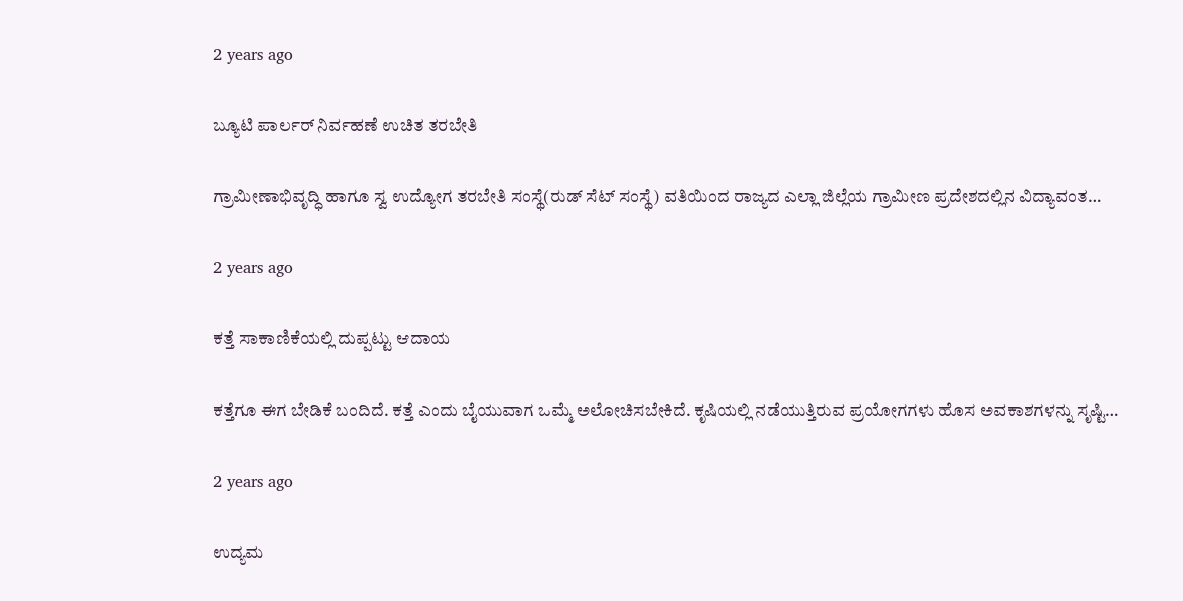2 years ago

ಬ್ಯೂಟಿ ಪಾರ್ಲರ್ ನಿರ್ವಹಣೆ ಉಚಿತ ತರಬೇತಿ

ಗ್ರಾಮೀಣಾಭಿವೃದ್ಧಿ ಹಾಗೂ ಸ್ವ ಉದ್ಯೋಗ ತರಬೇತಿ ಸಂಸ್ಥೆ(ರುಡ್ ಸೆಟ್ ಸಂಸ್ಥೆ) ವತಿಯಿಂದ ರಾಜ್ಯದ ಎಲ್ಲಾ ಜಿಲ್ಲೆಯ ಗ್ರಾಮೀಣ ಪ್ರದೇಶದಲ್ಲಿನ ವಿದ್ಯಾವಂತ…

2 years ago

ಕತ್ತೆ ಸಾಕಾಣಿಕೆಯಲ್ಲಿ ದುಪ್ಪಟ್ಟು ಆದಾಯ

ಕತ್ತೆಗೂ ಈಗ ಬೇಡಿಕೆ ಬಂದಿದೆ. ಕತ್ತೆ ಎಂದು ಬೈಯುವಾಗ ಒಮ್ಮೆ ಅಲೋಚಿಸಬೇಕಿದೆ. ಕೃಷಿಯಲ್ಲಿ ನಡೆಯುತ್ತಿರುವ ಪ್ರಯೋಗಗಳು ಹೊಸ ಅವಕಾಶಗಳನ್ನು ಸೃಷ್ಟಿ…

2 years ago

ಉದ್ಯಮ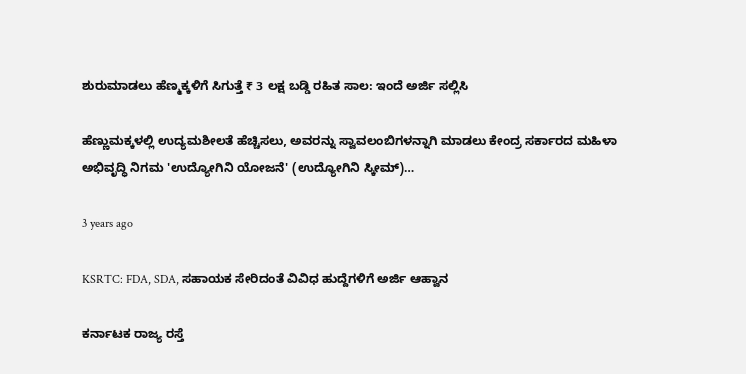ಶುರುಮಾಡಲು ಹೆಣ್ಮಕ್ಕಳಿಗೆ ಸಿಗುತ್ತೆ ₹ 3 ಲಕ್ಷ ಬಡ್ಡಿ ರಹಿತ ಸಾಲ: ಇಂದೆ ಅರ್ಜಿ ಸಲ್ಲಿಸಿ

ಹೆಣ್ಣುಮಕ್ಕಳಲ್ಲಿ ಉದ್ಯಮಶೀಲತೆ ಹೆಚ್ಚಿಸಲು, ಅವರನ್ನು ಸ್ವಾವಲಂಬಿಗಳನ್ನಾಗಿ ಮಾಡಲು ಕೇಂದ್ರ ಸರ್ಕಾರದ ಮಹಿಳಾ ಅಭಿವೃದ್ಧಿ ನಿಗಮ 'ಉದ್ಯೋಗಿನಿ ಯೋಜನೆ' (ಉದ್ಯೋಗಿನಿ ಸ್ಕೀಮ್)…

3 years ago

KSRTC: FDA, SDA, ಸಹಾಯಕ ಸೇರಿದಂತೆ ವಿವಿಧ ಹುದ್ದೆಗಳಿಗೆ ಅರ್ಜಿ ಆಹ್ವಾನ

ಕರ್ನಾಟಕ ರಾಜ್ಯ ರಸ್ತೆ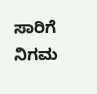ಸಾರಿಗೆ ನಿಗಮ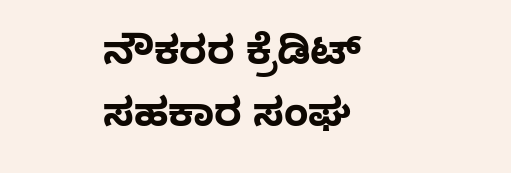ನೌಕರರ ಕ್ರೆಡಿಟ್ ಸಹಕಾರ ಸಂಘ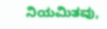ನಿಯಮಿತವು,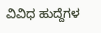ವಿವಿಧ ಹುದ್ದೆಗಳ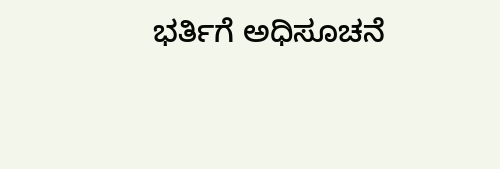ಭರ್ತಿಗೆ ಅಧಿಸೂಚನೆ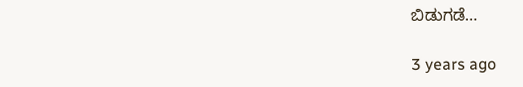ಬಿಡುಗಡೆ…

3 years ago